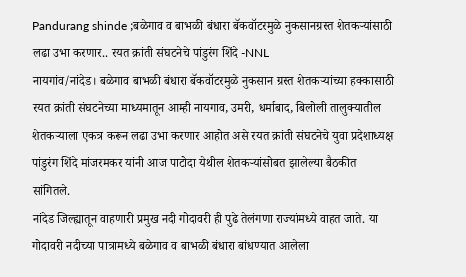Pandurang shinde ;बळेगाव व बाभळी बंधारा बॅकवॉटरमुळे नुकसानग्रस्त शेतकऱ्यांसाठी लढा उभा करणार.. रयत क्रांती संघटनेचे पांडुरंग शिंदे -NNL
नायगांव/नांदेड। बळेगाव बाभळी बंधारा बॅकवॉटरमुळे नुकसान ग्रस्त शेतकऱ्यांच्या हक्कासाठी रयत क्रांती संघटनेच्या माध्यमातून आम्ही नायगाव, उमरी, धर्माबाद, बिलोली तालुक्यातील शेतकऱ्याला एकत्र करून लढा उभा करणार आहोत असे रयत क्रांती संघटनेचे युवा प्रदेशाध्यक्ष पांडुरंग शिंदे मांजरमकर यांनी आज पाटोदा येथील शेतकऱ्यांसोबत झालेल्या बैठकीत सांगितले.
नांदेड जिल्ह्यातून वाहणारी प्रमुख नदी गोदावरी ही पुढे तेलंगणा राज्यांमध्ये वाहत जाते. या गोदावरी नदीच्या पात्रामध्ये बळेगाव व बाभळी बंधारा बांधण्यात आलेला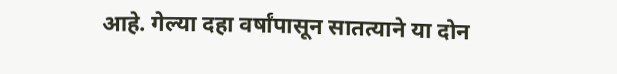आहे. गेल्या दहा वर्षांपासून सातत्याने या दोन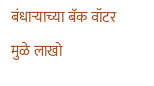बंधाऱ्याच्या बॅक वॉटर मुळे लाखो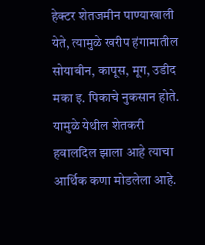हेक्टर शेतजमीन पाण्याखाली येते, त्यामुळे खरीप हंगामातील सोयाबीन, कापूस, मूग, उडीद मका इ. पिकाचे नुकसान होते. यामुळे येथील शेतकरी हवालदिल झाला आहे त्याचा आर्थिक कणा मोडलेला आहे.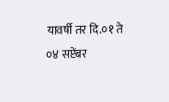यावर्षी तर दि.०१ ते ०४ सप्टेंबर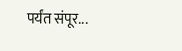पर्यंत संपूर...